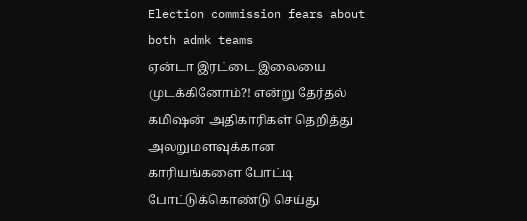Election commission fears about both admk teams
ஏன்டா இரட்டை இலையை முடக்கினோம்?! என்று தேர்தல் கமிஷன் அதிகாரிகள் தெறித்து அலறுமளவுக்கான காரியங்களை போட்டி போட்டுக்கொண்டு செய்து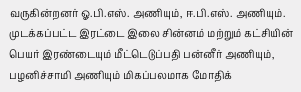வருகின்றனர் ஓ.பி.எஸ். அணியும், ஈ.பி.எஸ். அணியும்.
முடக்கப்பட்ட இரட்டை இலை சின்னம் மற்றும் கட்சியின் பெயர் இரண்டையும் மீட்டெடுப்பதி பன்னீர் அணியும், பழனிச்சாமி அணியும் மிகப்பலமாக மோதிக்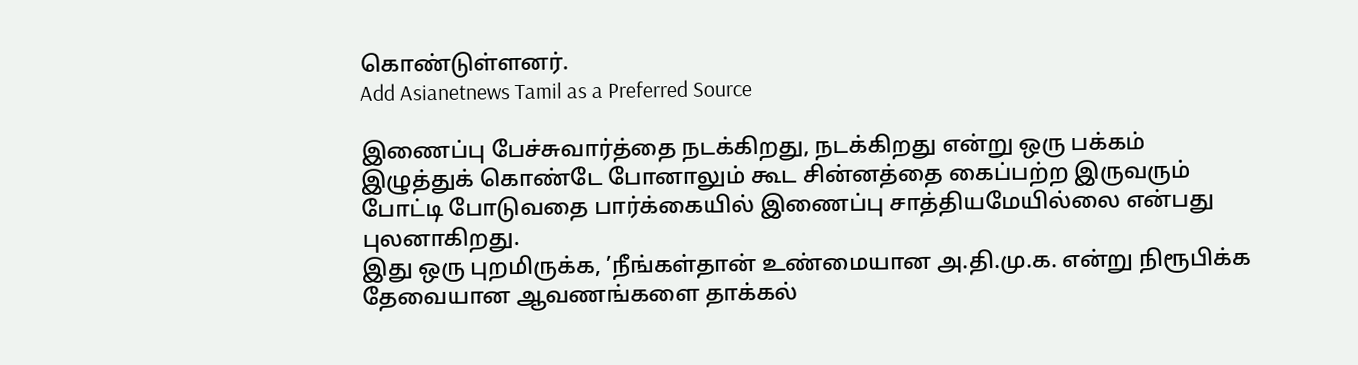கொண்டுள்ளனர்.
Add Asianetnews Tamil as a Preferred Source

இணைப்பு பேச்சுவார்த்தை நடக்கிறது, நடக்கிறது என்று ஒரு பக்கம் இழுத்துக் கொண்டே போனாலும் கூட சின்னத்தை கைப்பற்ற இருவரும் போட்டி போடுவதை பார்க்கையில் இணைப்பு சாத்தியமேயில்லை என்பது புலனாகிறது.
இது ஒரு புறமிருக்க, ’நீங்கள்தான் உண்மையான அ.தி.மு.க. என்று நிரூபிக்க தேவையான ஆவணங்களை தாக்கல்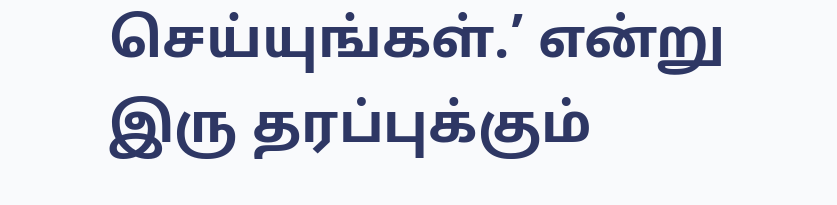செய்யுங்கள்.’ என்று இரு தரப்புக்கும்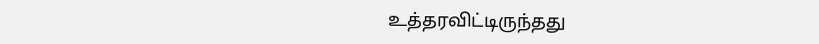உத்தரவிட்டிருந்தது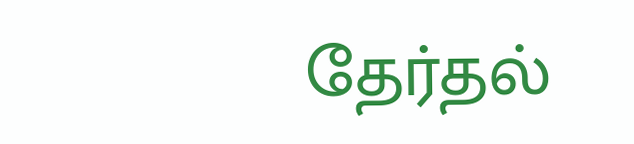தேர்தல்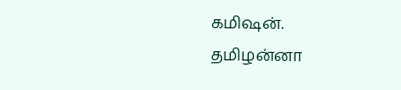கமிஷன்.
தமிழன்னா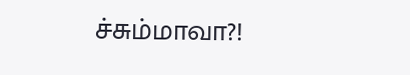ச்சும்மாவா?!